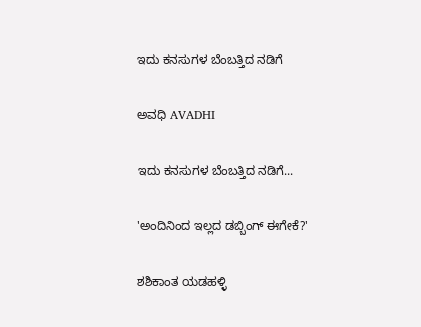ಇದು ಕನಸುಗಳ ಬೆಂಬತ್ತಿದ ನಡಿಗೆ‍

ಅವಧಿ AVADHI

ಇದು ಕನಸುಗಳ ಬೆಂಬತ್ತಿದ ನಡಿಗೆ...

'ಅಂದಿನಿಂದ ಇಲ್ಲದ ಡಬ್ಬಿಂಗ್ ಈಗೇಕೆ?'

ಶಶಿಕಾಂತ ಯಡಹಳ್ಳಿ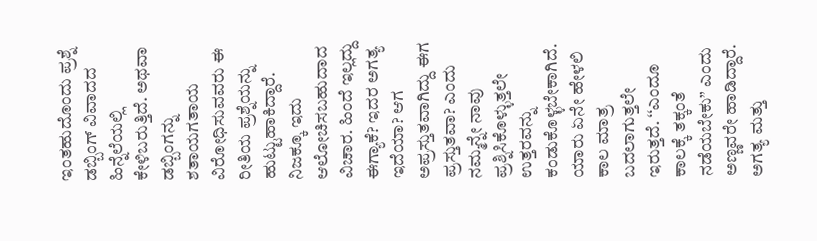ಇಂತಹುದೊಂದು ಪ್ರಶ್ನೆ ಡಬ್ಬಿಂಗ್ ವಿವಾದದ ಹಿನ್ನೆಲೆಯಲ್ಲಿ ಕೇಳಿಬರುತ್ತಿದೆ. ಅಥವಾ ಡಬ್ಬಿಂಗನ್ನು ಶತಾಯಗತಾಯ ವಿರೋಧಿಸುವವರು ಈ ರೀತಿಯ ಪ್ರಶ್ನೆಯನ್ನು ಹುಟ್ಟುಹಾಕಿದ್ದಾರೆ. ನಿಜಕ್ಕೂ ಇದು ಆಲೋಚಿಸಬಹುದಾದ ವಿಚಾರ. ಹಿಂದೆ ಇಲ್ಲದ್ದು ಈಗ್ಯಾಕೆ? ಇದರ ಅಗತ್ಯ ಇದೆಯಾ? ಆಗ ಅಪ್ರಸ್ತುತವಾಗಿದ್ದು ಈಗ ಪ್ರಸ್ತುತವಾ? ಎಂದು ನಮ್ಮನ್ನೇ ನಾವು ಪ್ರಶ್ನಿಸಿಕೊಳ್ಳುತ್ತಲೇ ಉತ್ತರವನ್ನು ಕಂಡುಕೊಳ್ಳಬೇಕಾಗಿದೆ. ಯಾರು ಏನೇ ಹೇಳಲಿ ಕಾಲ ಮಾತ್ರ ಬದಲಾಗುತ್ತಲೇ ಇರುತ್ತದೆ. ‘‘ಎಂದೂ ಕಾಲಕ್ಕೆ ತಕ್ಕಂತೆ ನಡೆಯಬೇಕು” ಎಂದು ಅಣ್ಣವರೇ ಹಾಡಿದ್ದಾರೆ. ಅಗತ್ಯ ಮತ್ತು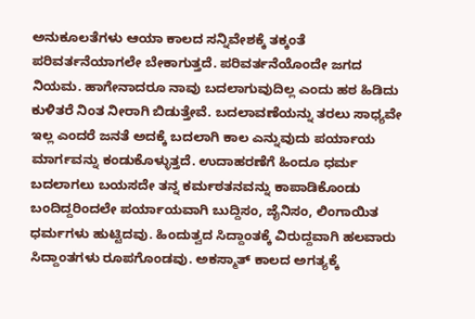ಅನುಕೂಲತೆಗಳು ಆಯಾ ಕಾಲದ ಸನ್ನಿವೇಶಕ್ಕೆ ತಕ್ಕಂತೆ ಪರಿವರ್ತನೆಯಾಗಲೇ ಬೇಕಾಗುತ್ತದೆ. ಪರಿವರ್ತನೆಯೊಂದೇ ಜಗದ ನಿಯಮ. ಹಾಗೇನಾದರೂ ನಾವು ಬದಲಾಗುವುದಿಲ್ಲ ಎಂದು ಹಠ ಹಿಡಿದು ಕುಳಿತರೆ ನಿಂತ ನೀರಾಗಿ ಬಿಡುತ್ತೇವೆ. ಬದಲಾವಣೆಯನ್ನು ತರಲು ಸಾಧ್ಯವೇ ಇಲ್ಲ ಎಂದರೆ ಜನತೆ ಅದಕ್ಕೆ ಬದಲಾಗಿ ಕಾಲ ಎನ್ನುವುದು ಪರ್ಯಾಯ ಮಾರ್ಗವನ್ನು ಕಂಡುಕೊಳ್ಳುತ್ತದೆ. ಉದಾಹರಣೆಗೆ ಹಿಂದೂ ಧರ್ಮ ಬದಲಾಗಲು ಬಯಸದೇ ತನ್ನ ಕರ್ಮಠತನವನ್ನು ಕಾಪಾಡಿಕೊಂಡು ಬಂದಿದ್ದರಿಂದಲೇ ಪರ್ಯಾಯವಾಗಿ ಬುದ್ದಿಸಂ, ಜೈನಿಸಂ, ಲಿಂಗಾಯಿತ ಧರ್ಮಗಳು ಹುಟ್ಟಿದವು. ಹಿಂದುತ್ವದ ಸಿದ್ದಾಂತಕ್ಕೆ ವಿರುದ್ದವಾಗಿ ಹಲವಾರು ಸಿದ್ದಾಂತಗಳು ರೂಪಗೊಂಡವು. ಅಕಸ್ಮಾತ್ ಕಾಲದ ಅಗತ್ಯಕ್ಕೆ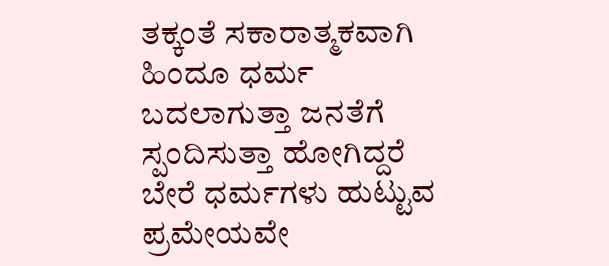ತಕ್ಕಂತೆ ಸಕಾರಾತ್ಮಕವಾಗಿ ಹಿಂದೂ ಧರ್ಮ ಬದಲಾಗುತ್ತಾ ಜನತೆಗೆ ಸ್ಪಂದಿಸುತ್ತಾ ಹೋಗಿದ್ದರೆ ಬೇರೆ ಧರ್ಮಗಳು ಹುಟ್ಟುವ ಪ್ರಮೇಯವೇ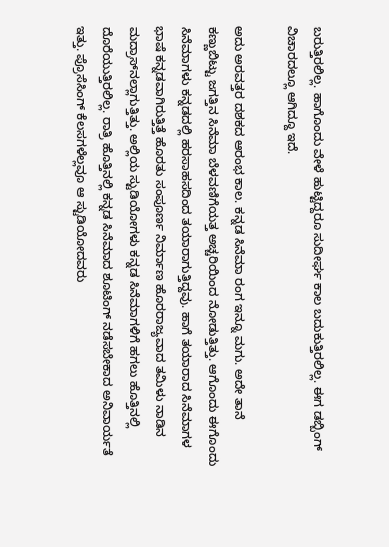ಬರುತ್ತಿರಲಿಲ್ಲ. ಹಾಗೊಂದು ವೇಳೆ ಹುಟ್ಟಿದ್ದರೂ ಸುದೀರ್ಘ ಕಾಲ ಬದುಕುತ್ತಿರಲಿಲ್ಲ. ಈಗ ಡಬ್ಬಿಂಗ್ ವಿಚಾರದಲ್ಲೂ ಆಗಿದ್ದೂ ಇದೆ.

ಅದು ಅರವತ್ತರ ದಶಕದ ಆರಂಭ ಕಾಲ. ಕನ್ನಡ ಸಿನೆಮಾ ರಂಗ ಇನ್ನೂ ಮಗು. ಅದೇ ತಾನೆ ಕಣ್ಣುಬಿಟ್ಟು ಜಗತ್ತಿನ ಸಿನೆಮಾ ಬೆಳವಣಿಗೆಯತ್ತ ಅಚ್ಚರಿಯಿಂದ ನೋಡುತ್ತಿತ್ತು. ಆಗೊಂದು ಈಗೊಂದು ಸಿನೆಮಾಗಳು ಕನ್ನಡದಲ್ಲಿ ಹರಸಾಹಸದಿಂದ ತಯಾರಾಗುತ್ತಿದ್ದವು. ಹಾಗೆ ತಯಾರಾದ ಸಿನೆಮಾಗಳ ಭಾಷೆ ಕನ್ನಡವಾಗಿರುತ್ತಿತ್ತೆ ಹೊರತು ಸಂಪೂರ್ಣ ನಿರ್ಮಾಣ ಹೊರರಾಜ್ಯವಾದ ತಮಿಳು ನಾಡಿನ ಮದ್ರಾಸ್‌ನಲ್ಲಾಗುತ್ತಿತ್ತು. ಅಲ್ಲಿಯ ಸ್ಟುಡಿಯೋಗಳು ಕನ್ನಡ ಸಿನೆಮಾಗಳಿಗೆ ಹಗಲು ಹೊತ್ತಿನಲ್ಲಿ  ದೊರೆಯುತ್ತಿರಲಿಲ್ಲ. ರಾತ್ರಿ ಹೊತ್ತಿನಲ್ಲಿ ಕನ್ನಡ ಸಿನೆಮಾದ ಶೂಟಿಂಗ್ ನಡೆಸಬೇಕಾದ ಅನಿವಾರ್ಯತೆ ಇತ್ತು. ಪ್ರೊಸೆಸಿಂಗ್ ಕೆಲಸಗಳೆಲ್ಲವೂ ಆ ಸ್ಟುಡಿಯೋದವರು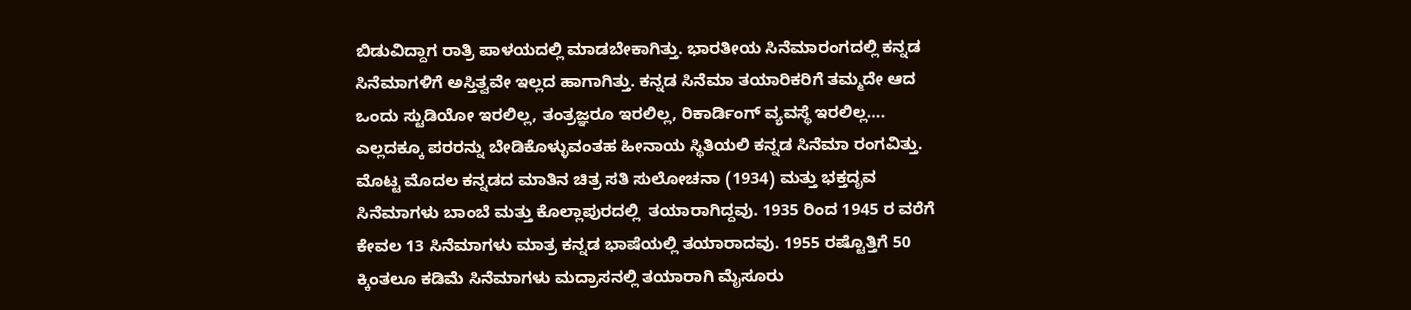ಬಿಡುವಿದ್ದಾಗ ರಾತ್ರಿ ಪಾಳಯದಲ್ಲಿ ಮಾಡಬೇಕಾಗಿತ್ತು. ಭಾರತೀಯ ಸಿನೆಮಾರಂಗದಲ್ಲಿ ಕನ್ನಡ ಸಿನೆಮಾಗಳಿಗೆ ಅಸ್ತಿತ್ವವೇ ಇಲ್ಲದ ಹಾಗಾಗಿತ್ತು. ಕನ್ನಡ ಸಿನೆಮಾ ತಯಾರಿಕರಿಗೆ ತಮ್ಮದೇ ಆದ ಒಂದು ಸ್ಟುಡಿಯೋ ಇರಲಿಲ್ಲ, ತಂತ್ರಜ್ಞರೂ ಇರಲಿಲ್ಲ, ರಿಕಾರ್ಡಿಂಗ್ ವ್ಯವಸ್ಥೆ ಇರಲಿಲ್ಲ…. ಎಲ್ಲದಕ್ಕೂ ಪರರನ್ನು ಬೇಡಿಕೊಳ್ಳುವಂತಹ ಹೀನಾಯ ಸ್ಥಿತಿಯಲಿ ಕನ್ನಡ ಸಿನೆಮಾ ರಂಗವಿತ್ತು. ಮೊಟ್ಟ ಮೊದಲ ಕನ್ನಡದ ಮಾತಿನ ಚಿತ್ರ ಸತಿ ಸುಲೋಚನಾ (1934) ಮತ್ತು ಭಕ್ತದೃವ ಸಿನೆಮಾಗಳು ಬಾಂಬೆ ಮತ್ತು ಕೊಲ್ಲಾಪುರದಲ್ಲಿ  ತಯಾರಾಗಿದ್ದವು. 1935 ರಿಂದ 1945 ರ ವರೆಗೆ ಕೇವಲ 13 ಸಿನೆಮಾಗಳು ಮಾತ್ರ ಕನ್ನಡ ಭಾಷೆಯಲ್ಲಿ ತಯಾರಾದವು. 1955 ರಷ್ಟೊತ್ತಿಗೆ 50 ಕ್ಕಿಂತಲೂ ಕಡಿಮೆ ಸಿನೆಮಾಗಳು ಮದ್ರಾಸನಲ್ಲಿ ತಯಾರಾಗಿ ಮೈಸೂರು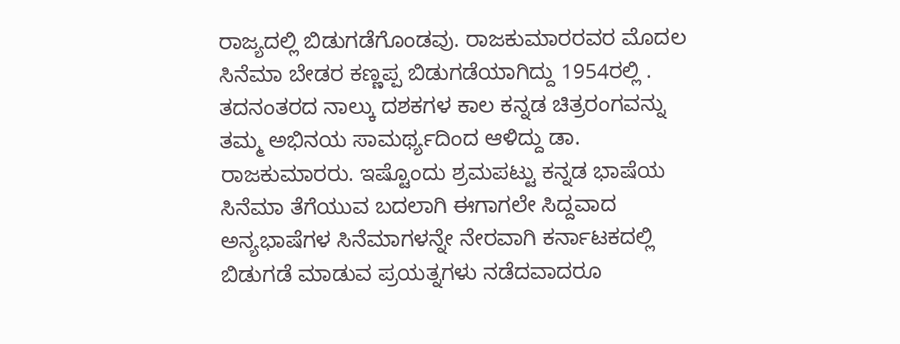ರಾಜ್ಯದಲ್ಲಿ ಬಿಡುಗಡೆಗೊಂಡವು. ರಾಜಕುಮಾರರವರ ಮೊದಲ ಸಿನೆಮಾ ಬೇಡರ ಕಣ್ಣಪ್ಪ ಬಿಡುಗಡೆಯಾಗಿದ್ದು 1954ರಲ್ಲಿ . ತದನಂತರದ ನಾಲ್ಕು ದಶಕಗಳ ಕಾಲ ಕನ್ನಡ ಚಿತ್ರರಂಗವನ್ನು ತಮ್ಮ ಅಭಿನಯ ಸಾಮರ್ಥ್ಯದಿಂದ ಆಳಿದ್ದು ಡಾ. ರಾಜಕುಮಾರರು. ಇಷ್ಟೊಂದು ಶ್ರಮಪಟ್ಟು ಕನ್ನಡ ಭಾಷೆಯ ಸಿನೆಮಾ ತೆಗೆಯುವ ಬದಲಾಗಿ ಈಗಾಗಲೇ ಸಿದ್ದವಾದ ಅನ್ಯಭಾಷೆಗಳ ಸಿನೆಮಾಗಳನ್ನೇ ನೇರವಾಗಿ ಕರ್ನಾಟಕದಲ್ಲಿ ಬಿಡುಗಡೆ ಮಾಡುವ ಪ್ರಯತ್ನಗಳು ನಡೆದವಾದರೂ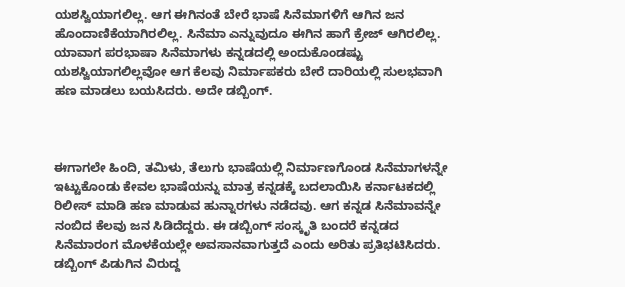ಯಶಸ್ವಿಯಾಗಲಿಲ್ಲ. ಆಗ ಈಗಿನಂತೆ ಬೇರೆ ಭಾಷೆ ಸಿನೆಮಾಗಳಿಗೆ ಆಗಿನ ಜನ ಹೊಂದಾಣಿಕೆಯಾಗಿರಲಿಲ್ಲ. ಸಿನೆಮಾ ಎನ್ನುವುದೂ ಈಗಿನ ಹಾಗೆ ಕ್ರೇಜ್ ಆಗಿರಲಿಲ್ಲ. ಯಾವಾಗ ಪರಭಾಷಾ ಸಿನೆಮಾಗಳು ಕನ್ನಡದಲ್ಲಿ ಅಂದುಕೊಂಡಷ್ಟು ಯಶಸ್ವಿಯಾಗಲಿಲ್ಲವೋ ಆಗ ಕೆಲವು ನಿರ್ಮಾಪಕರು ಬೇರೆ ದಾರಿಯಲ್ಲಿ ಸುಲಭವಾಗಿ ಹಣ ಮಾಡಲು ಬಯಸಿದರು. ಅದೇ ಡಬ್ಬಿಂಗ್.



ಈಗಾಗಲೇ ಹಿಂದಿ, ತಮಿಳು, ತೆಲುಗು ಭಾಷೆಯಲ್ಲಿ ನಿರ್ಮಾಣಗೊಂಡ ಸಿನೆಮಾಗಳನ್ನೇ ಇಟ್ಟುಕೊಂಡು ಕೇವಲ ಭಾಷೆಯನ್ನು ಮಾತ್ರ ಕನ್ನಡಕ್ಕೆ ಬದಲಾಯಿಸಿ ಕರ್ನಾಟಕದಲ್ಲಿ ರಿಲೀಸ್ ಮಾಡಿ ಹಣ ಮಾಡುವ ಹುನ್ನಾರಗಳು ನಡೆದವು. ಆಗ ಕನ್ನಡ ಸಿನೆಮಾವನ್ನೇ ನಂಬಿದ ಕೆಲವು ಜನ ಸಿಡಿದೆದ್ದರು. ಈ ಡಬ್ಬಿಂಗ್ ಸಂಸ್ಕೃತಿ ಬಂದರೆ ಕನ್ನಡದ ಸಿನೆಮಾರಂಗ ಮೊಳಕೆಯಲ್ಲೇ ಅವಸಾನವಾಗುತ್ತದೆ ಎಂದು ಅರಿತು ಪ್ರತಿಭಟಿಸಿದರು. ಡಬ್ಬಿಂಗ್ ಪಿಡುಗಿನ ವಿರುದ್ದ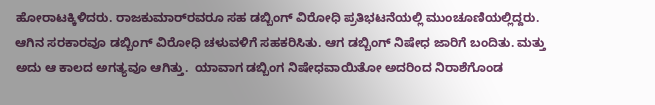ಹೋರಾಟಕ್ಕಿಳಿದರು. ರಾಜಕುಮಾರ್‌ರವರೂ ಸಹ ಡಬ್ಬಿಂಗ್ ವಿರೋಧಿ ಪ್ರತಿಭಟನೆಯಲ್ಲಿ ಮುಂಚೂಣಿಯಲ್ಲಿದ್ದರು. ಆಗಿನ ಸರಕಾರವೂ ಡಬ್ಬಿಂಗ್ ವಿರೋಧಿ ಚಳುವಳಿಗೆ ಸಹಕರಿಸಿತು. ಆಗ ಡಬ್ಬಿಂಗ್ ನಿಷೇಧ ಜಾರಿಗೆ ಬಂದಿತು. ಮತ್ತು ಅದು ಆ ಕಾಲದ ಅಗತ್ಯವೂ ಆಗಿತ್ತು.  ಯಾವಾಗ ಡಬ್ಬಿಂಗ ನಿಷೇಧವಾಯಿತೋ ಅದರಿಂದ ನಿರಾಶೆಗೊಂಡ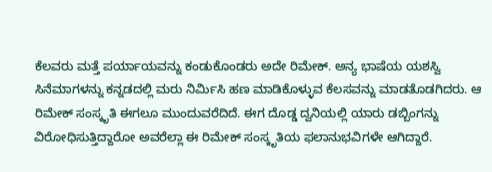ಕೆಲವರು ಮತ್ತೆ ಪರ್ಯಾಯವನ್ನು ಕಂಡುಕೊಂಡರು ಅದೇ ರಿಮೇಕ್. ಅನ್ಯ ಭಾಷೆಯ ಯಶಸ್ವಿ ಸಿನೆಮಾಗಳನ್ನು ಕನ್ನಡದಲ್ಲಿ ಮರು ನಿರ್ಮಿಸಿ ಹಣ ಮಾಡಿಕೊಳ್ಳುವ ಕೆಲಸವನ್ನು ಮಾಡತೊಡಗಿದರು. ಆ ರಿಮೇಕ್ ಸಂಸ್ಕೃತಿ ಈಗಲೂ ಮುಂದುವರೆದಿದೆ. ಈಗ ದೊಡ್ಡ ದ್ವನಿಯಲ್ಲಿ ಯಾರು ಡಬ್ಬಿಂಗನ್ನು ವಿರೋಧಿಸುತ್ತಿದ್ದಾರೋ ಅವರೆಲ್ಲಾ ಈ ರಿಮೇಕ್ ಸಂಸ್ಕೃತಿಯ ಫಲಾನುಭವಿಗಳೇ ಆಗಿದ್ದಾರೆ.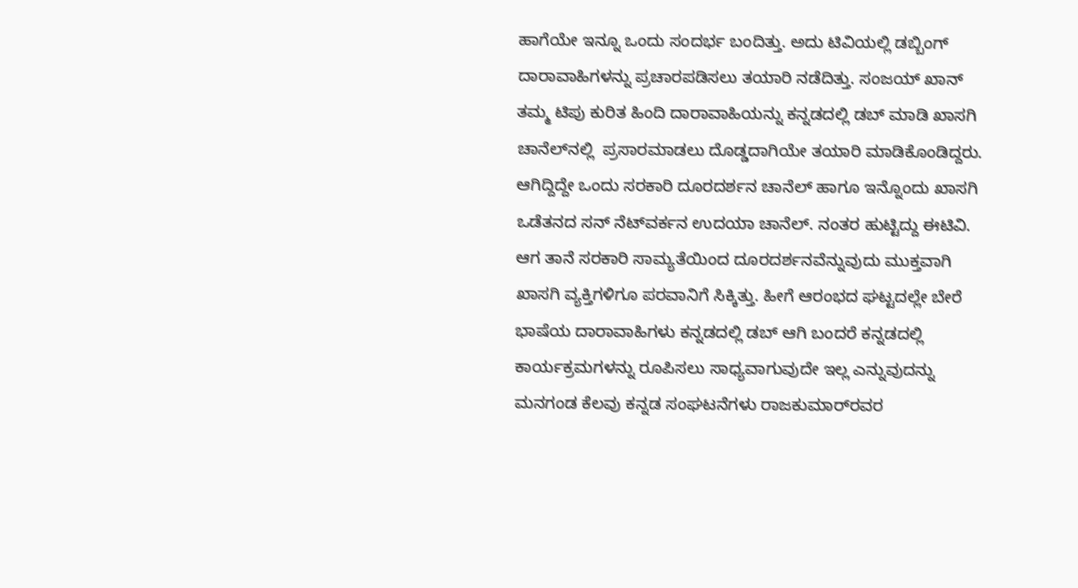ಹಾಗೆಯೇ ಇನ್ನೂ ಒಂದು ಸಂದರ್ಭ ಬಂದಿತ್ತು. ಅದು ಟಿವಿಯಲ್ಲಿ ಡಬ್ಬಿಂಗ್ ದಾರಾವಾಹಿಗಳನ್ನು ಪ್ರಚಾರಪಡಿಸಲು ತಯಾರಿ ನಡೆದಿತ್ತು. ಸಂಜಯ್ ಖಾನ್ ತಮ್ಮ ಟಿಪು ಕುರಿತ ಹಿಂದಿ ದಾರಾವಾಹಿಯನ್ನು ಕನ್ನಡದಲ್ಲಿ ಡಬ್ ಮಾಡಿ ಖಾಸಗಿ ಚಾನೆಲ್‌ನಲ್ಲಿ  ಪ್ರಸಾರಮಾಡಲು ದೊಡ್ಡದಾಗಿಯೇ ತಯಾರಿ ಮಾಡಿಕೊಂಡಿದ್ದರು. ಆಗಿದ್ದಿದ್ದೇ ಒಂದು ಸರಕಾರಿ ದೂರದರ್ಶನ ಚಾನೆಲ್ ಹಾಗೂ ಇನ್ನೊಂದು ಖಾಸಗಿ ಒಡೆತನದ ಸನ್ ನೆಟ್‌ವರ್ಕನ ಉದಯಾ ಚಾನೆಲ್. ನಂತರ ಹುಟ್ಟಿದ್ದು ಈಟಿವಿ. ಆಗ ತಾನೆ ಸರಕಾರಿ ಸಾಮ್ಯತೆಯಿಂದ ದೂರದರ್ಶನವೆನ್ನುವುದು ಮುಕ್ತವಾಗಿ ಖಾಸಗಿ ವ್ಯಕ್ತಿಗಳಿಗೂ ಪರವಾನಿಗೆ ಸಿಕ್ಕಿತ್ತು. ಹೀಗೆ ಆರಂಭದ ಘಟ್ಟದಲ್ಲೇ ಬೇರೆ ಭಾಷೆಯ ದಾರಾವಾಹಿಗಳು ಕನ್ನಡದಲ್ಲಿ ಡಬ್ ಆಗಿ ಬಂದರೆ ಕನ್ನಡದಲ್ಲಿ ಕಾರ್ಯಕ್ರಮಗಳನ್ನು ರೂಪಿಸಲು ಸಾಧ್ಯವಾಗುವುದೇ ಇಲ್ಲ ಎನ್ನುವುದನ್ನು ಮನಗಂಡ ಕೆಲವು ಕನ್ನಡ ಸಂಘಟನೆಗಳು ರಾಜಕುಮಾರ್‌ರವರ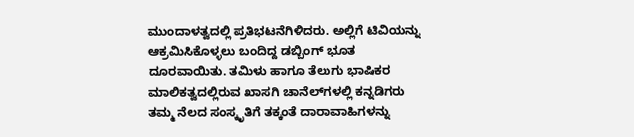ಮುಂದಾಳತ್ವದಲ್ಲಿ ಪ್ರತಿಭಟನೆಗಿಳಿದರು. ಅಲ್ಲಿಗೆ ಟಿವಿಯನ್ನು ಆಕ್ರಮಿಸಿಕೊಳ್ಳಲು ಬಂದಿದ್ದ ಡಬ್ಬಿಂಗ್ ಭೂತ ದೂರವಾಯಿತು. ತಮಿಳು ಹಾಗೂ ತೆಲುಗು ಭಾಷಿಕರ ಮಾಲಿಕತ್ವದಲ್ಲಿರುವ ಖಾಸಗಿ ಚಾನೆಲ್‌ಗಳಲ್ಲಿ ಕನ್ನಡಿಗರು ತಮ್ಮ ನೆಲದ ಸಂಸ್ಕೃತಿಗೆ ತಕ್ಕಂತೆ ದಾರಾವಾಹಿಗಳನ್ನು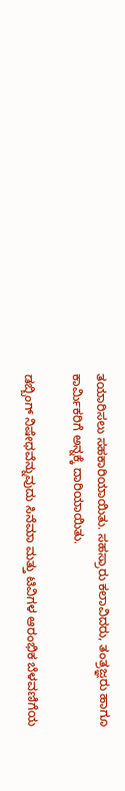ತಯಾರಿಸಲು ಸಹಕಾರಿಯಾಯಿತು. ಸಹಸ್ರಾರು ಕಲಾವಿದರು, ತಂತ್ರಜ್ಞರು ಹಾಗೂ ಕಾರ್ಮಿಕರಿಗೆ ಅನ್ನಕ್ಕೆ ದಾರಿಯಾಯಿತು.

ಡಬ್ಬಿಂಗ್ ನಿಷೇಧವೆನ್ನುವುದು ಸಿನೆಮಾ ಮತ್ತು ಟಿವಿಗಳ ಆರಂಭಿಕ ಬೆಳವಣಿಗೆಯ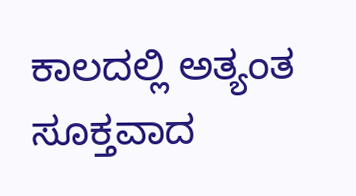ಕಾಲದಲ್ಲಿ ಅತ್ಯಂತ ಸೂಕ್ತವಾದ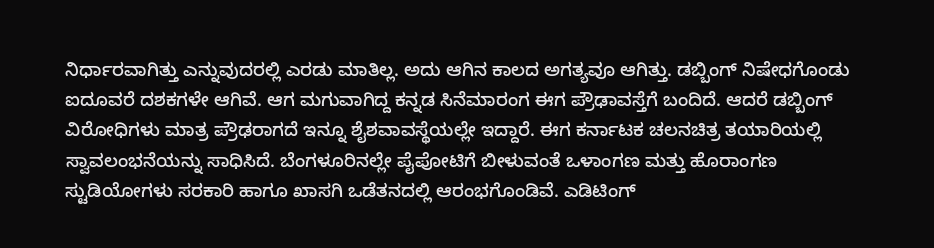ನಿರ್ಧಾರವಾಗಿತ್ತು ಎನ್ನುವುದರಲ್ಲಿ ಎರಡು ಮಾತಿಲ್ಲ. ಅದು ಆಗಿನ ಕಾಲದ ಅಗತ್ಯವೂ ಆಗಿತ್ತು. ಡಬ್ಬಿಂಗ್ ನಿಷೇಧಗೊಂಡು ಐದೂವರೆ ದಶಕಗಳೇ ಆಗಿವೆ. ಆಗ ಮಗುವಾಗಿದ್ದ ಕನ್ನಡ ಸಿನೆಮಾರಂಗ ಈಗ ಪ್ರೌಢಾವಸ್ತೆಗೆ ಬಂದಿದೆ. ಆದರೆ ಡಬ್ಬಿಂಗ್ ವಿರೋಧಿಗಳು ಮಾತ್ರ ಪ್ರೌಢರಾಗದೆ ಇನ್ನೂ ಶೈಶವಾವಸ್ಥೆಯಲ್ಲೇ ಇದ್ದಾರೆ. ಈಗ ಕರ್ನಾಟಕ ಚಲನಚಿತ್ರ ತಯಾರಿಯಲ್ಲಿ ಸ್ವಾವಲಂಭನೆಯನ್ನು ಸಾಧಿಸಿದೆ. ಬೆಂಗಳೂರಿನಲ್ಲೇ ಪೈಪೋಟಿಗೆ ಬೀಳುವಂತೆ ಒಳಾಂಗಣ ಮತ್ತು ಹೊರಾಂಗಣ ಸ್ಟುಡಿಯೋಗಳು ಸರಕಾರಿ ಹಾಗೂ ಖಾಸಗಿ ಒಡೆತನದಲ್ಲಿ ಆರಂಭಗೊಂಡಿವೆ. ಎಡಿಟಿಂಗ್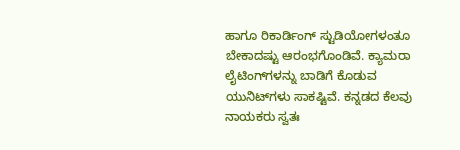ಹಾಗೂ ರಿಕಾರ್ಡಿಂಗ್ ಸ್ಟುಡಿಯೋಗಳಂತೂ ಬೇಕಾದಷ್ಟು ಆರಂಭಗೊಂಡಿವೆ. ಕ್ಯಾಮರಾ ಲೈಟಿಂಗ್‌ಗಳನ್ನು ಬಾಡಿಗೆ ಕೊಡುವ ಯುನಿಟ್‌ಗಳು ಸಾಕಷ್ಟಿವೆ. ಕನ್ನಡದ ಕೆಲವು ನಾಯಕರು ಸ್ವತಃ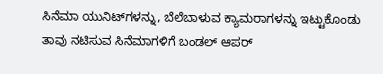ಸಿನೆಮಾ ಯುನಿಟ್‌ಗಳನ್ನು, ಬೆಲೆಬಾಳುವ ಕ್ಯಾಮರಾಗಳನ್ನು ಇಟ್ಟುಕೊಂಡು ತಾವು ನಟಿಸುವ ಸಿನೆಮಾಗಳಿಗೆ ಬಂಡಲ್ ಆಪರ್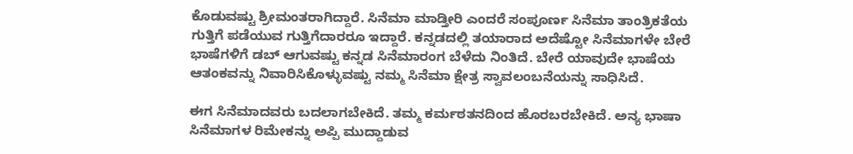ಕೊಡುವಷ್ಟು ಶ್ರೀಮಂತರಾಗಿದ್ದಾರೆ. ಸಿನೆಮಾ ಮಾಡ್ತೀರಿ ಎಂದರೆ ಸಂಪೂರ್ಣ ಸಿನೆಮಾ ತಾಂತ್ರಿಕತೆಯ ಗುತ್ತಿಗೆ ಪಡೆಯುವ ಗುತ್ತಿಗೆದಾರರೂ ಇದ್ದಾರೆ. ಕನ್ನಡದಲ್ಲಿ ತಯಾರಾದ ಅದೆಷ್ಟೋ ಸಿನೆಮಾಗಳೇ ಬೇರೆ ಭಾಷೆಗಳಿಗೆ ಡಬ್ ಆಗುವಷ್ಟು ಕನ್ನಡ ಸಿನೆಮಾರಂಗ ಬೆಳೆದು ನಿಂತಿದೆ. ಬೇರೆ ಯಾವುದೇ ಭಾಷೆಯ ಆತಂಕವನ್ನು ನಿವಾರಿಸಿಕೊಳ್ಳುವಷ್ಟು ನಮ್ಮ ಸಿನೆಮಾ ಕ್ಷೇತ್ರ ಸ್ವಾವಲಂಬನೆಯನ್ನು ಸಾಧಿಸಿದೆ.

ಈಗ ಸಿನೆಮಾದವರು ಬದಲಾಗಬೇಕಿದೆ. ತಮ್ಮ ಕರ್ಮಠತನದಿಂದ ಹೊರಬರಬೇಕಿದೆ. ಅನ್ಯ ಭಾಷಾ ಸಿನೆಮಾಗಳ ರಿಮೇಕನ್ನು ಅಪ್ಪಿ ಮುದ್ದಾಡುವ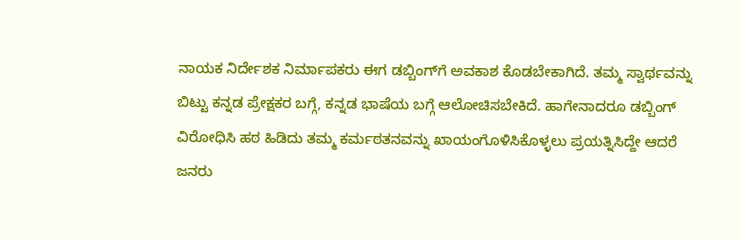ನಾಯಕ ನಿರ್ದೇಶಕ ನಿರ್ಮಾಪಕರು ಈಗ ಡಬ್ಬಿಂಗ್‌ಗೆ ಅವಕಾಶ ಕೊಡಬೇಕಾಗಿದೆ. ತಮ್ಮ ಸ್ವಾರ್ಥವನ್ನು ಬಿಟ್ಟು ಕನ್ನಡ ಪ್ರೇಕ್ಷಕರ ಬಗ್ಗೆ, ಕನ್ನಡ ಭಾಷೆಯ ಬಗ್ಗೆ ಆಲೋಚಿಸಬೇಕಿದೆ. ಹಾಗೇನಾದರೂ ಡಬ್ಬಿಂಗ್ ವಿರೋಧಿಸಿ ಹಠ ಹಿಡಿದು ತಮ್ಮ ಕರ್ಮಠತನವನ್ನು ಖಾಯಂಗೊಳಿಸಿಕೊಳ್ಳಲು ಪ್ರಯತ್ನಿಸಿದ್ದೇ ಆದರೆ ಜನರು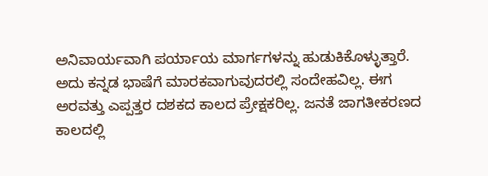ಅನಿವಾರ್ಯವಾಗಿ ಪರ್ಯಾಯ ಮಾರ್ಗಗಳನ್ನು ಹುಡುಕಿಕೊಳ್ಳುತ್ತಾರೆ. ಅದು ಕನ್ನಡ ಭಾಷೆಗೆ ಮಾರಕವಾಗುವುದರಲ್ಲಿ ಸಂದೇಹವಿಲ್ಲ. ಈಗ ಅರವತ್ತು ಎಪ್ಪತ್ತರ ದಶಕದ ಕಾಲದ ಪ್ರೇಕ್ಷಕರಿಲ್ಲ. ಜನತೆ ಜಾಗತೀಕರಣದ ಕಾಲದಲ್ಲಿ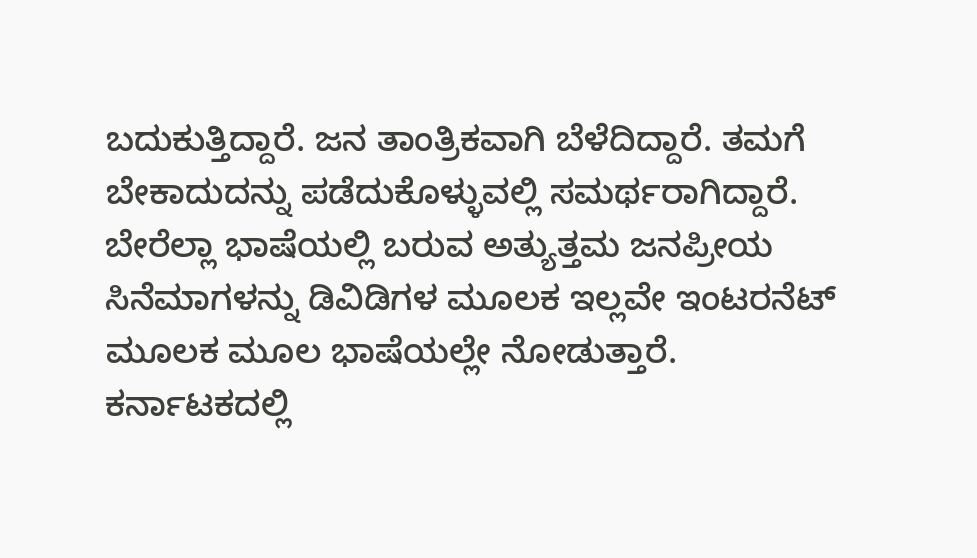ಬದುಕುತ್ತಿದ್ದಾರೆ. ಜನ ತಾಂತ್ರಿಕವಾಗಿ ಬೆಳೆದಿದ್ದಾರೆ. ತಮಗೆ ಬೇಕಾದುದನ್ನು ಪಡೆದುಕೊಳ್ಳುವಲ್ಲಿ ಸಮರ್ಥರಾಗಿದ್ದಾರೆ. ಬೇರೆಲ್ಲಾ ಭಾಷೆಯಲ್ಲಿ ಬರುವ ಅತ್ಯುತ್ತಮ ಜನಪ್ರೀಯ ಸಿನೆಮಾಗಳನ್ನು ಡಿವಿಡಿಗಳ ಮೂಲಕ ಇಲ್ಲವೇ ಇಂಟರನೆಟ್ ಮೂಲಕ ಮೂಲ ಭಾಷೆಯಲ್ಲೇ ನೋಡುತ್ತಾರೆ. ಕರ್ನಾಟಕದಲ್ಲಿ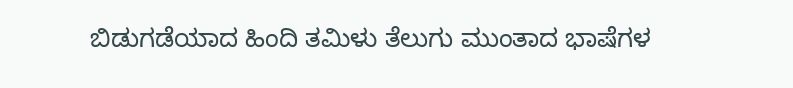ಬಿಡುಗಡೆಯಾದ ಹಿಂದಿ ತಮಿಳು ತೆಲುಗು ಮುಂತಾದ ಭಾಷೆಗಳ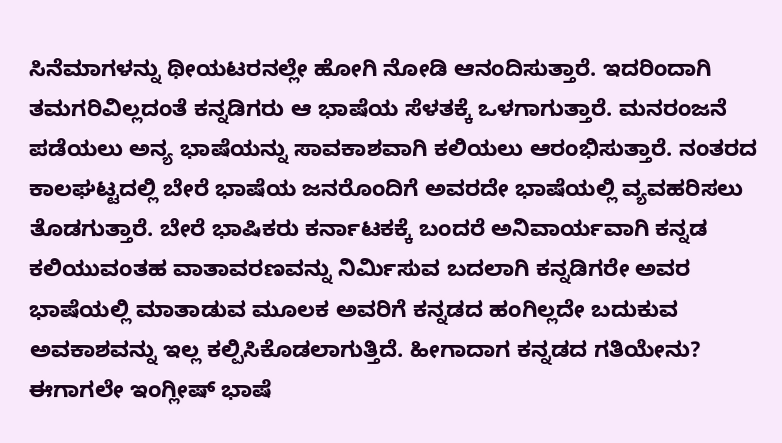ಸಿನೆಮಾಗಳನ್ನು ಥೀಯಟರನಲ್ಲೇ ಹೋಗಿ ನೋಡಿ ಆನಂದಿಸುತ್ತಾರೆ. ಇದರಿಂದಾಗಿ ತಮಗರಿವಿಲ್ಲದಂತೆ ಕನ್ನಡಿಗರು ಆ ಭಾಷೆಯ ಸೆಳತಕ್ಕೆ ಒಳಗಾಗುತ್ತಾರೆ. ಮನರಂಜನೆ ಪಡೆಯಲು ಅನ್ಯ ಭಾಷೆಯನ್ನು ಸಾವಕಾಶವಾಗಿ ಕಲಿಯಲು ಆರಂಭಿಸುತ್ತಾರೆ. ನಂತರದ ಕಾಲಘಟ್ಟದಲ್ಲಿ ಬೇರೆ ಭಾಷೆಯ ಜನರೊಂದಿಗೆ ಅವರದೇ ಭಾಷೆಯಲ್ಲಿ ವ್ಯವಹರಿಸಲು ತೊಡಗುತ್ತಾರೆ. ಬೇರೆ ಭಾಷಿಕರು ಕರ್ನಾಟಕಕ್ಕೆ ಬಂದರೆ ಅನಿವಾರ್ಯವಾಗಿ ಕನ್ನಡ ಕಲಿಯುವಂತಹ ವಾತಾವರಣವನ್ನು ನಿರ್ಮಿಸುವ ಬದಲಾಗಿ ಕನ್ನಡಿಗರೇ ಅವರ ಭಾಷೆಯಲ್ಲಿ ಮಾತಾಡುವ ಮೂಲಕ ಅವರಿಗೆ ಕನ್ನಡದ ಹಂಗಿಲ್ಲದೇ ಬದುಕುವ ಅವಕಾಶವನ್ನು ಇಲ್ಲ ಕಲ್ಪಿಸಿಕೊಡಲಾಗುತ್ತಿದೆ. ಹೀಗಾದಾಗ ಕನ್ನಡದ ಗತಿಯೇನು? ಈಗಾಗಲೇ ಇಂಗ್ಲೀಷ್ ಭಾಷೆ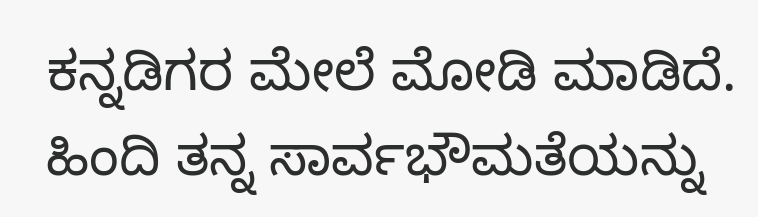ಕನ್ನಡಿಗರ ಮೇಲೆ ಮೋಡಿ ಮಾಡಿದೆ. ಹಿಂದಿ ತನ್ನ ಸಾರ್ವಭೌಮತೆಯನ್ನು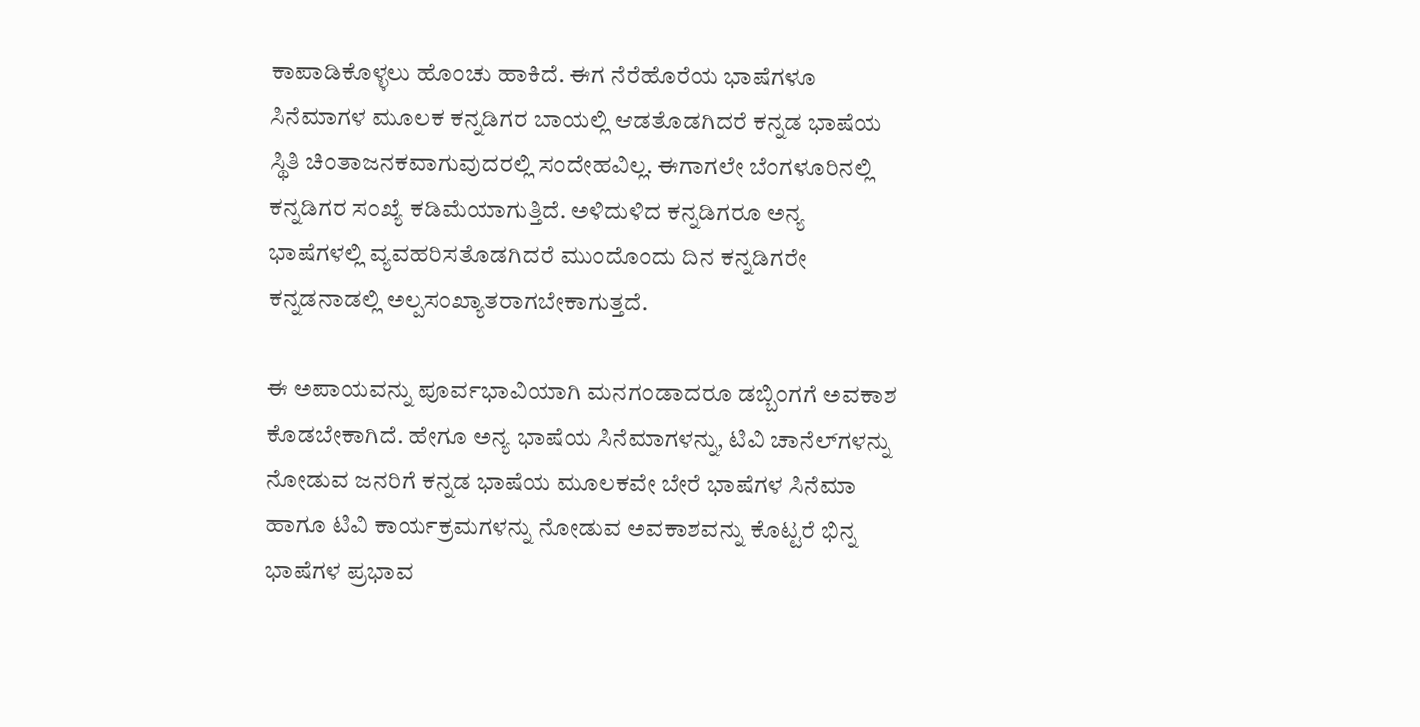ಕಾಪಾಡಿಕೊಳ್ಳಲು ಹೊಂಚು ಹಾಕಿದೆ. ಈಗ ನೆರೆಹೊರೆಯ ಭಾಷೆಗಳೂ ಸಿನೆಮಾಗಳ ಮೂಲಕ ಕನ್ನಡಿಗರ ಬಾಯಲ್ಲಿ ಆಡತೊಡಗಿದರೆ ಕನ್ನಡ ಭಾಷೆಯ ಸ್ಥಿತಿ ಚಿಂತಾಜನಕವಾಗುವುದರಲ್ಲಿ ಸಂದೇಹವಿಲ್ಲ. ಈಗಾಗಲೇ ಬೆಂಗಳೂರಿನಲ್ಲಿ ಕನ್ನಡಿಗರ ಸಂಖ್ಯೆ ಕಡಿಮೆಯಾಗುತ್ತಿದೆ. ಅಳಿದುಳಿದ ಕನ್ನಡಿಗರೂ ಅನ್ಯ ಭಾಷೆಗಳಲ್ಲಿ ವ್ಯವಹರಿಸತೊಡಗಿದರೆ ಮುಂದೊಂದು ದಿನ ಕನ್ನಡಿಗರೇ ಕನ್ನಡನಾಡಲ್ಲಿ ಅಲ್ಪಸಂಖ್ಯಾತರಾಗಬೇಕಾಗುತ್ತದೆ.

ಈ ಅಪಾಯವನ್ನು ಪೂರ್ವಭಾವಿಯಾಗಿ ಮನಗಂಡಾದರೂ ಡಬ್ಬಿಂಗಗೆ ಅವಕಾಶ ಕೊಡಬೇಕಾಗಿದೆ. ಹೇಗೂ ಅನ್ಯ ಭಾಷೆಯ ಸಿನೆಮಾಗಳನ್ನು, ಟಿವಿ ಚಾನೆಲ್‌ಗಳನ್ನು  ನೋಡುವ ಜನರಿಗೆ ಕನ್ನಡ ಭಾಷೆಯ ಮೂಲಕವೇ ಬೇರೆ ಭಾಷೆಗಳ ಸಿನೆಮಾ ಹಾಗೂ ಟಿವಿ ಕಾರ್ಯಕ್ರಮಗಳನ್ನು ನೋಡುವ ಅವಕಾಶವನ್ನು ಕೊಟ್ಟರೆ ಭಿನ್ನ ಭಾಷೆಗಳ ಪ್ರಭಾವ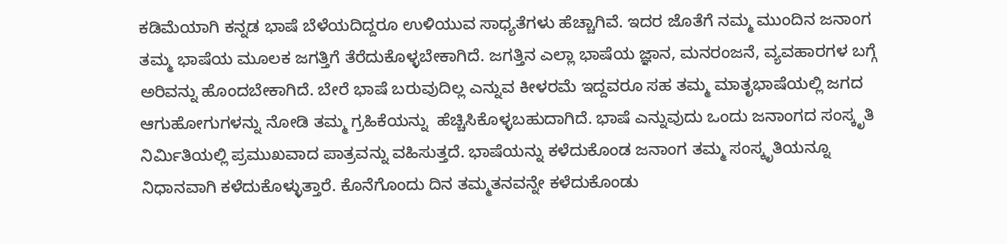ಕಡಿಮೆಯಾಗಿ ಕನ್ನಡ ಭಾಷೆ ಬೆಳೆಯದಿದ್ದರೂ ಉಳಿಯುವ ಸಾಧ್ಯತೆಗಳು ಹೆಚ್ಚಾಗಿವೆ. ಇದರ ಜೊತೆಗೆ ನಮ್ಮ ಮುಂದಿನ ಜನಾಂಗ ತಮ್ಮ ಭಾಷೆಯ ಮೂಲಕ ಜಗತ್ತಿಗೆ ತೆರೆದುಕೊಳ್ಳಬೇಕಾಗಿದೆ. ಜಗತ್ತಿನ ಎಲ್ಲಾ ಭಾಷೆಯ ಜ್ಞಾನ, ಮನರಂಜನೆ, ವ್ಯವಹಾರಗಳ ಬಗ್ಗೆ ಅರಿವನ್ನು ಹೊಂದಬೇಕಾಗಿದೆ. ಬೇರೆ ಭಾಷೆ ಬರುವುದಿಲ್ಲ ಎನ್ನುವ ಕೀಳರಮೆ ಇದ್ದವರೂ ಸಹ ತಮ್ಮ ಮಾತೃಭಾಷೆಯಲ್ಲಿ ಜಗದ ಆಗುಹೋಗುಗಳನ್ನು ನೋಡಿ ತಮ್ಮ ಗ್ರಹಿಕೆಯನ್ನು  ಹೆಚ್ಚಿಸಿಕೊಳ್ಳಬಹುದಾಗಿದೆ. ಭಾಷೆ ಎನ್ನುವುದು ಒಂದು ಜನಾಂಗದ ಸಂಸ್ಕೃತಿ ನಿರ್ಮಿತಿಯಲ್ಲಿ ಪ್ರಮುಖವಾದ ಪಾತ್ರವನ್ನು ವಹಿಸುತ್ತದೆ. ಭಾಷೆಯನ್ನು ಕಳೆದುಕೊಂಡ ಜನಾಂಗ ತಮ್ಮ ಸಂಸ್ಕೃತಿಯನ್ನೂ ನಿಧಾನವಾಗಿ ಕಳೆದುಕೊಳ್ಳುತ್ತಾರೆ. ಕೊನೆಗೊಂದು ದಿನ ತಮ್ಮತನವನ್ನೇ ಕಳೆದುಕೊಂಡು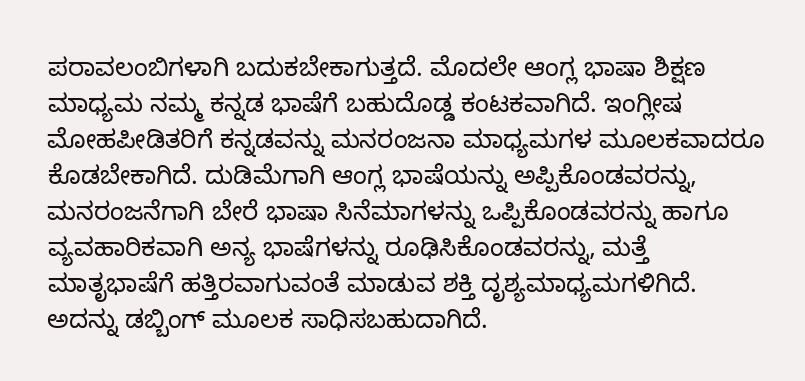ಪರಾವಲಂಬಿಗಳಾಗಿ ಬದುಕಬೇಕಾಗುತ್ತದೆ. ಮೊದಲೇ ಆಂಗ್ಲ ಭಾಷಾ ಶಿಕ್ಷಣ ಮಾಧ್ಯಮ ನಮ್ಮ ಕನ್ನಡ ಭಾಷೆಗೆ ಬಹುದೊಡ್ಡ ಕಂಟಕವಾಗಿದೆ. ಇಂಗ್ಲೀಷ ಮೋಹಪೀಡಿತರಿಗೆ ಕನ್ನಡವನ್ನು ಮನರಂಜನಾ ಮಾಧ್ಯಮಗಳ ಮೂಲಕವಾದರೂ ಕೊಡಬೇಕಾಗಿದೆ. ದುಡಿಮೆಗಾಗಿ ಆಂಗ್ಲ ಭಾಷೆಯನ್ನು ಅಪ್ಪಿಕೊಂಡವರನ್ನು, ಮನರಂಜನೆಗಾಗಿ ಬೇರೆ ಭಾಷಾ ಸಿನೆಮಾಗಳನ್ನು ಒಪ್ಪಿಕೊಂಡವರನ್ನು ಹಾಗೂ ವ್ಯವಹಾರಿಕವಾಗಿ ಅನ್ಯ ಭಾಷೆಗಳನ್ನು ರೂಢಿಸಿಕೊಂಡವರನ್ನು, ಮತ್ತೆ ಮಾತೃಭಾಷೆಗೆ ಹತ್ತಿರವಾಗುವಂತೆ ಮಾಡುವ ಶಕ್ತಿ ದೃಶ್ಯಮಾಧ್ಯಮಗಳಿಗಿದೆ. ಅದನ್ನು ಡಬ್ಬಿಂಗ್ ಮೂಲಕ ಸಾಧಿಸಬಹುದಾಗಿದೆ.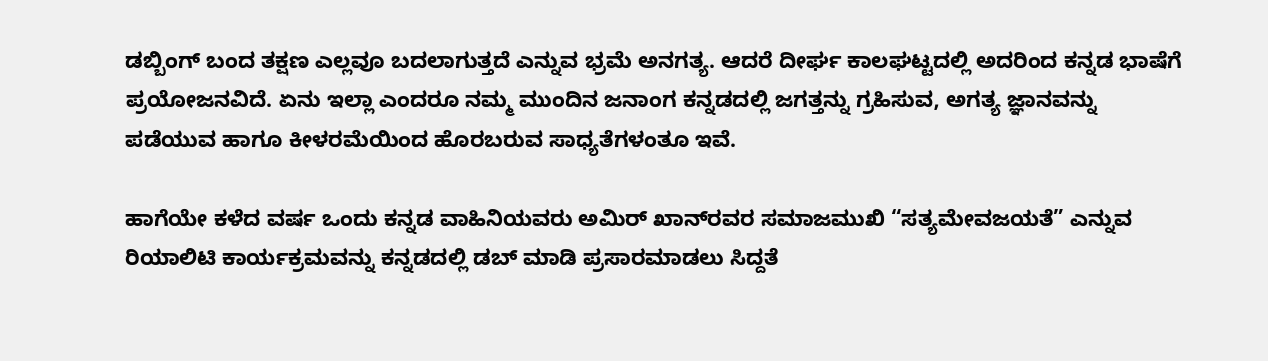ಡಬ್ಬಿಂಗ್ ಬಂದ ತಕ್ಷಣ ಎಲ್ಲವೂ ಬದಲಾಗುತ್ತದೆ ಎನ್ನುವ ಭ್ರಮೆ ಅನಗತ್ಯ. ಆದರೆ ದೀರ್ಘ ಕಾಲಘಟ್ಟದಲ್ಲಿ ಅದರಿಂದ ಕನ್ನಡ ಭಾಷೆಗೆ ಪ್ರಯೋಜನವಿದೆ. ಏನು ಇಲ್ಲಾ ಎಂದರೂ ನಮ್ಮ ಮುಂದಿನ ಜನಾಂಗ ಕನ್ನಡದಲ್ಲಿ ಜಗತ್ತನ್ನು ಗ್ರಹಿಸುವ, ಅಗತ್ಯ ಜ್ಞಾನವನ್ನು ಪಡೆಯುವ ಹಾಗೂ ಕೀಳರಮೆಯಿಂದ ಹೊರಬರುವ ಸಾಧ್ಯತೆಗಳಂತೂ ಇವೆ.

ಹಾಗೆಯೇ ಕಳೆದ ವರ್ಷ ಒಂದು ಕನ್ನಡ ವಾಹಿನಿಯವರು ಅಮಿರ್ ಖಾನ್‌ರವರ ಸಮಾಜಮುಖಿ “ಸತ್ಯಮೇವಜಯತೆ” ಎನ್ನುವ ರಿಯಾಲಿಟಿ ಕಾರ್ಯಕ್ರಮವನ್ನು ಕನ್ನಡದಲ್ಲಿ ಡಬ್ ಮಾಡಿ ಪ್ರಸಾರಮಾಡಲು ಸಿದ್ದತೆ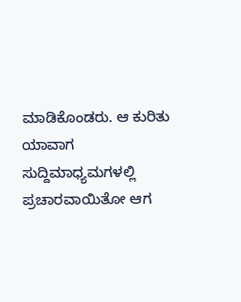ಮಾಡಿಕೊಂಡರು. ಆ ಕುರಿತು ಯಾವಾಗ ಸುದ್ದಿಮಾಧ್ಯಮಗಳಲ್ಲಿ ಪ್ರಚಾರವಾಯಿತೋ ಆಗ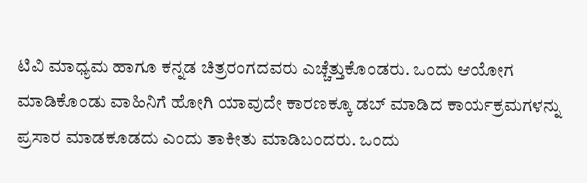ಟಿವಿ ಮಾಧ್ಯಮ ಹಾಗೂ ಕನ್ನಡ ಚಿತ್ರರಂಗದವರು ಎಚ್ಚೆತ್ತುಕೊಂಡರು. ಒಂದು ಆಯೋಗ ಮಾಡಿಕೊಂಡು ವಾಹಿನಿಗೆ ಹೋಗಿ ಯಾವುದೇ ಕಾರಣಕ್ಕೂ ಡಬ್ ಮಾಡಿದ ಕಾರ್ಯಕ್ರಮಗಳನ್ನು ಪ್ರಸಾರ ಮಾಡಕೂಡದು ಎಂದು ತಾಕೀತು ಮಾಡಿಬಂದರು. ಒಂದು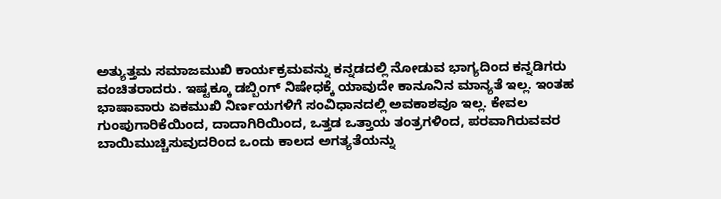ಅತ್ಯುತ್ತಮ ಸಮಾಜಮುಖಿ ಕಾರ್ಯಕ್ರಮವನ್ನು ಕನ್ನಡದಲ್ಲಿ ನೋಡುವ ಭಾಗ್ಯದಿಂದ ಕನ್ನಡಿಗರು ವಂಚಿತರಾದರು. ಇಷ್ಟಕ್ಕೂ ಡಬ್ಬಿಂಗ್ ನಿಷೇಧಕ್ಕೆ ಯಾವುದೇ ಕಾನೂನಿನ ಮಾನ್ಯತೆ ಇಲ್ಲ. ಇಂತಹ ಭಾಷಾವಾರು ಏಕಮುಖಿ ನಿರ್ಣಯಗಳಿಗೆ ಸಂವಿಧಾನದಲ್ಲಿ ಅವಕಾಶವೂ ಇಲ್ಲ. ಕೇವಲ ಗುಂಪುಗಾರಿಕೆಯಿಂದ, ದಾದಾಗಿರಿಯಿಂದ, ಒತ್ತಡ ಒತ್ತಾಯ ತಂತ್ರಗಳಿಂದ, ಪರವಾಗಿರುವವರ ಬಾಯಿಮುಚ್ಚಿಸುವುದರಿಂದ ಒಂದು ಕಾಲದ ಅಗತ್ಯತೆಯನ್ನು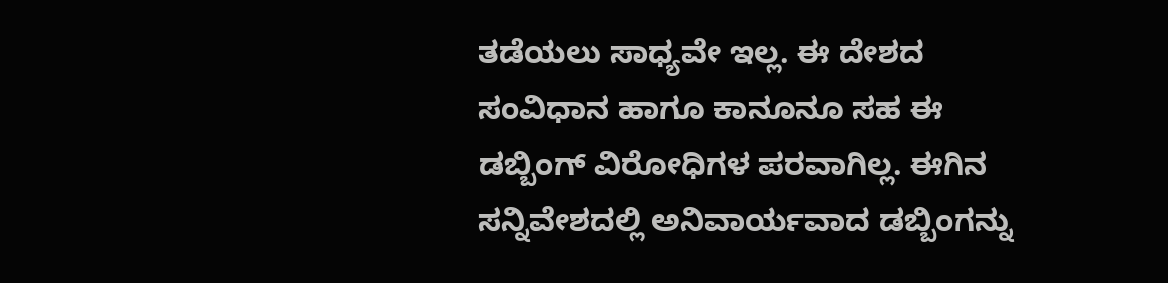ತಡೆಯಲು ಸಾಧ್ಯವೇ ಇಲ್ಲ. ಈ ದೇಶದ ಸಂವಿಧಾನ ಹಾಗೂ ಕಾನೂನೂ ಸಹ ಈ ಡಬ್ಬಿಂಗ್ ವಿರೋಧಿಗಳ ಪರವಾಗಿಲ್ಲ. ಈಗಿನ ಸನ್ನಿವೇಶದಲ್ಲಿ ಅನಿವಾರ್ಯವಾದ ಡಬ್ಬಿಂಗನ್ನು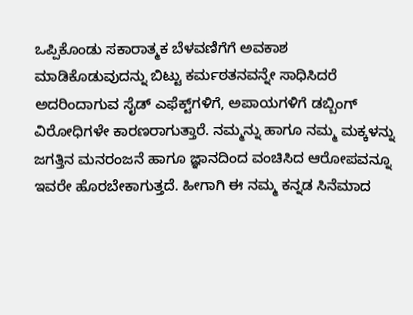ಒಪ್ಪಿಕೊಂಡು ಸಕಾರಾತ್ಮಕ ಬೆಳವಣಿಗೆಗೆ ಅವಕಾಶ ಮಾಡಿಕೊಡುವುದನ್ನು ಬಿಟ್ಟು ಕರ್ಮಠತನವನ್ನೇ ಸಾಧಿಸಿದರೆ ಅದರಿಂದಾಗುವ ಸೈಡ್ ಎಫೆಕ್ಟ್‌ಗಳಿಗೆ, ಅಪಾಯಗಳಿಗೆ ಡಬ್ಬಿಂಗ್ ವಿರೋಧಿಗಳೇ ಕಾರಣರಾಗುತ್ತಾರೆ. ನಮ್ಮನ್ನು ಹಾಗೂ ನಮ್ಮ ಮಕ್ಕಳನ್ನು ಜಗತ್ತಿನ ಮನರಂಜನೆ ಹಾಗೂ ಜ್ಞಾನದಿಂದ ವಂಚಿಸಿದ ಆರೋಪವನ್ನೂ ಇವರೇ ಹೊರಬೇಕಾಗುತ್ತದೆ. ಹೀಗಾಗಿ ಈ ನಮ್ಮ ಕನ್ನಡ ಸಿನೆಮಾದ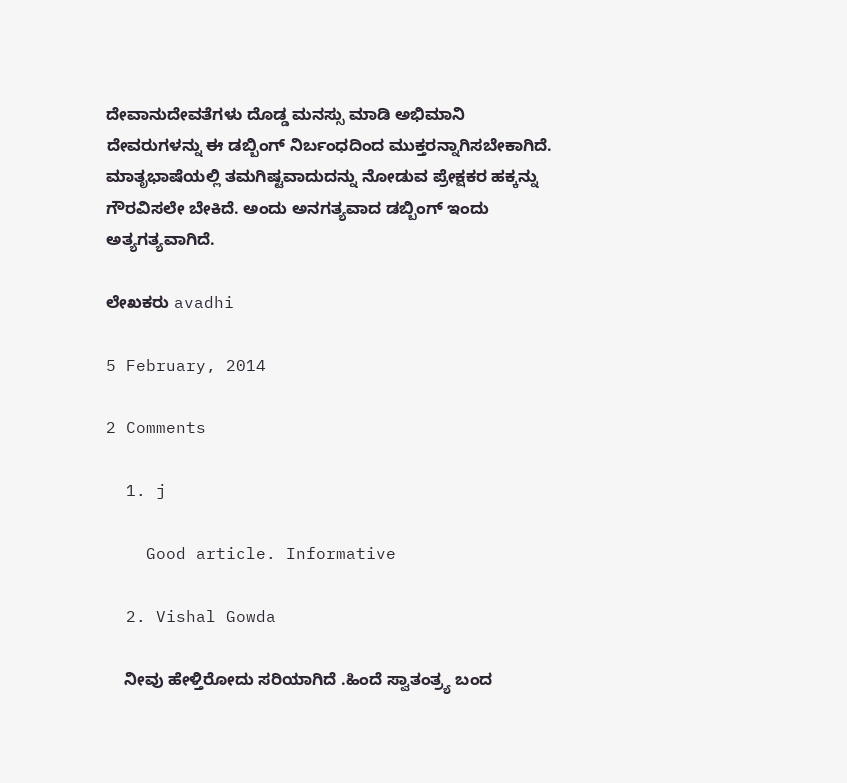ದೇವಾನುದೇವತೆಗಳು ದೊಡ್ಡ ಮನಸ್ಸು ಮಾಡಿ ಅಭಿಮಾನಿ ದೇವರುಗಳನ್ನು ಈ ಡಬ್ಬಿಂಗ್ ನಿರ್ಬಂಧದಿಂದ ಮುಕ್ತರನ್ನಾಗಿಸಬೇಕಾಗಿದೆ. ಮಾತೃಭಾಷೆಯಲ್ಲಿ ತಮಗಿಷ್ಟವಾದುದನ್ನು ನೋಡುವ ಪ್ರೇಕ್ಷಕರ ಹಕ್ಕನ್ನು ಗೌರವಿಸಲೇ ಬೇಕಿದೆ. ಅಂದು ಅನಗತ್ಯವಾದ ಡಬ್ಬಿಂಗ್ ಇಂದು ಅತ್ಯಗತ್ಯವಾಗಿದೆ.

ಲೇಖಕರು avadhi

5 February, 2014

2 Comments

  1. j

    Good article. Informative

  2. Vishal Gowda

    ನೀವು ಹೇಳ್ತಿರೋದು ಸರಿಯಾಗಿದೆ .ಹಿಂದೆ ಸ್ವಾತಂತ್ರ್ಯ ಬಂದ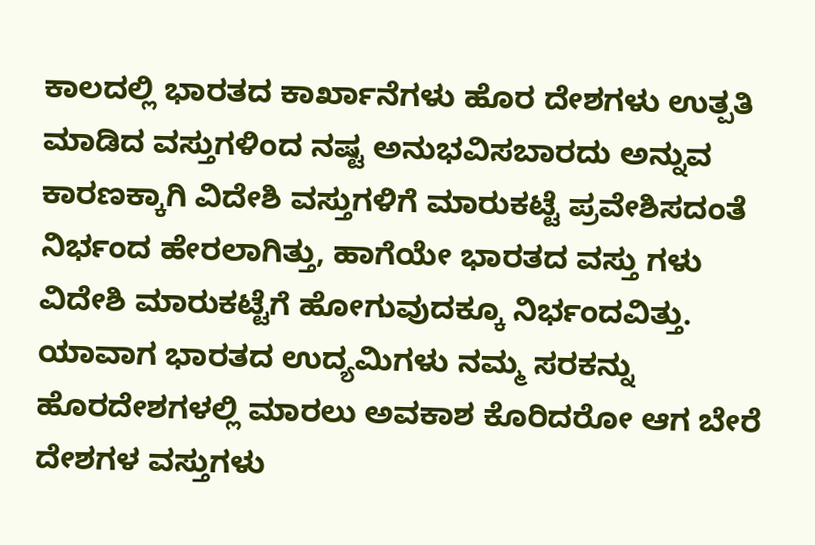ಕಾಲದಲ್ಲಿ ಭಾರತದ ಕಾರ್ಖಾನೆಗಳು ಹೊರ ದೇಶಗಳು ಉತ್ಪತಿ ಮಾಡಿದ ವಸ್ತುಗಳಿಂದ ನಷ್ಟ ಅನುಭವಿಸಬಾರದು ಅನ್ನುವ ಕಾರಣಕ್ಕಾಗಿ ವಿದೇಶಿ ವಸ್ತುಗಳಿಗೆ ಮಾರುಕಟ್ಟೆ ಪ್ರವೇಶಿಸದಂತೆ ನಿರ್ಭಂದ ಹೇರಲಾಗಿತ್ತು, ಹಾಗೆಯೇ ಭಾರತದ ವಸ್ತು ಗಳು ವಿದೇಶಿ ಮಾರುಕಟ್ಟೆಗೆ ಹೋಗುವುದಕ್ಕೂ ನಿರ್ಭಂದವಿತ್ತು. ಯಾವಾಗ ಭಾರತದ ಉದ್ಯಮಿಗಳು ನಮ್ಮ ಸರಕನ್ನು ಹೊರದೇಶಗಳಲ್ಲಿ ಮಾರಲು ಅವಕಾಶ ಕೊರಿದರೋ ಆಗ ಬೇರೆ ದೇಶಗಳ ವಸ್ತುಗಳು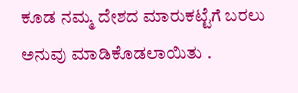ಕೂಡ ನಮ್ಮ ದೇಶದ ಮಾರುಕಟ್ಟೆಗೆ ಬರಲು ಅನುವು ಮಾಡಿಕೊಡಲಾಯಿತು .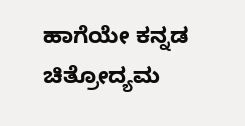ಹಾಗೆಯೇ ಕನ್ನಡ ಚಿತ್ರೋದ್ಯಮ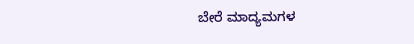ಬೇರೆ ಮಾದ್ಯಮಗಳ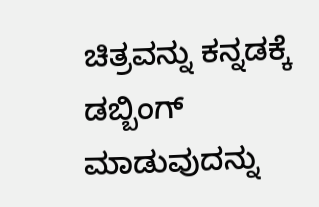ಚಿತ್ರವನ್ನು ಕನ್ನಡಕ್ಕೆ ಡಬ್ಬಿಂಗ್ ಮಾಡುವುದನ್ನು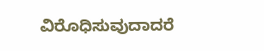ವಿರೊಧಿಸುವುದಾದರೆ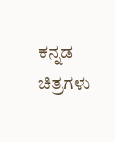ಕನ್ನಡ ಚಿತ್ರಗಳು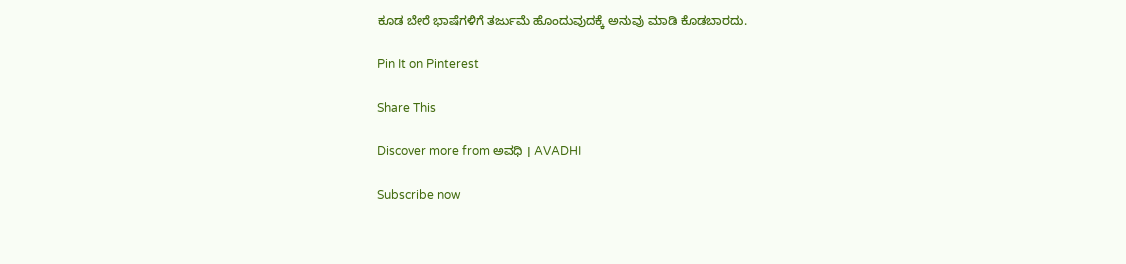ಕೂಡ ಬೇರೆ ಭಾಷೆಗಳಿಗೆ ತರ್ಜುಮೆ ಹೊಂದುವುದಕ್ಕೆ ಅನುವು ಮಾಡಿ ಕೊಡಬಾರದು.

Pin It on Pinterest

Share This

Discover more from ಅವಧಿ । AVADHI

Subscribe now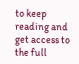to keep reading and get access to the full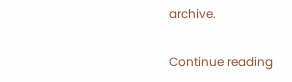archive.

Continue reading